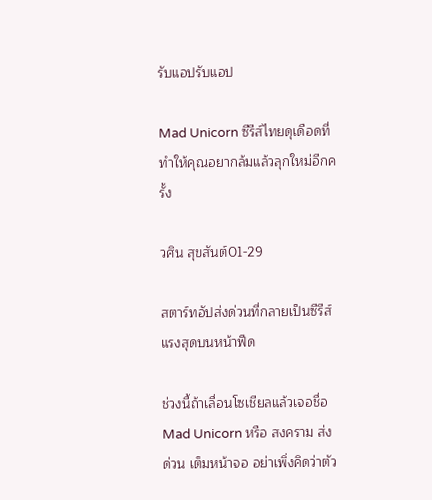รับแอปรับแอป

Mad Unicorn ซีรีส์ไทยดุเดือดที่ทำให้คุณอยากล้มแล้วลุกใหม่อีกครั้ง

วศิน สุขสันต์01-29

สตาร์ทอัปส่งด่วนที่กลายเป็นซีรีส์แรงสุดบนหน้าฟีด

ช่วงนี้ถ้าเลื่อนโซเชียลแล้วเจอชื่อ Mad Unicorn หรือ สงคราม ส่งด่วน เต็มหน้าจอ อย่าเพิ่งคิดว่าตัว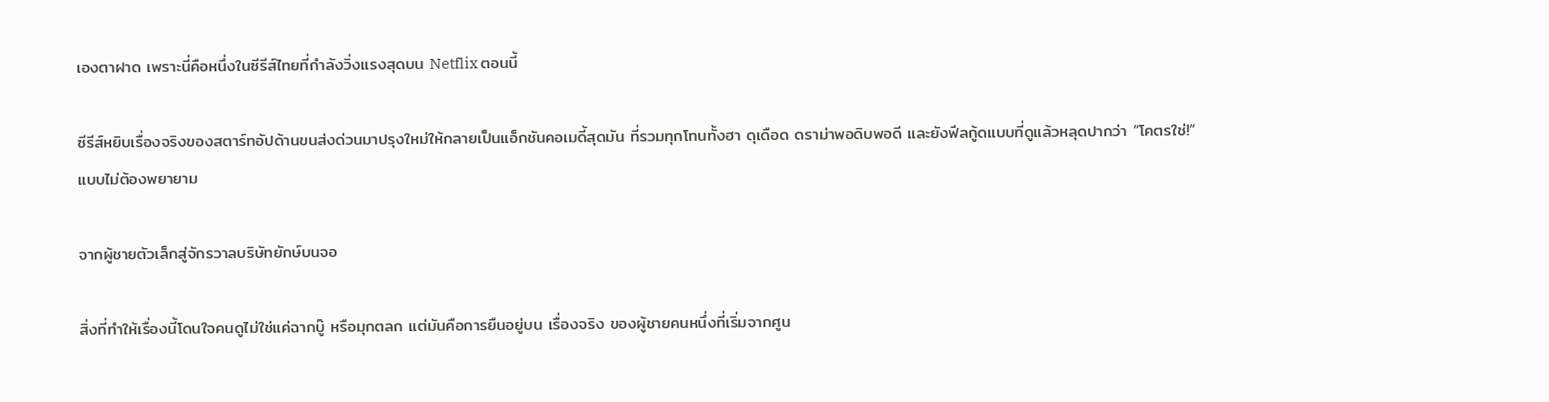เองตาฝาด เพราะนี่คือหนึ่งในซีรีส์ไทยที่กำลังวิ่งแรงสุดบน Netflix ตอนนี้

ซีรีส์หยิบเรื่องจริงของสตาร์ทอัปด้านขนส่งด่วนมาปรุงใหม่ให้กลายเป็นแอ็กชันคอเมดี้สุดมัน ที่รวมทุกโทนทั้งฮา ดุเดือด ดราม่าพอดิบพอดี และยังฟีลกู้ดแบบที่ดูแล้วหลุดปากว่า “โคตรใช่!” แบบไม่ต้องพยายาม

จากผู้ชายตัวเล็กสู่จักรวาลบริษัทยักษ์บนจอ

สิ่งที่ทำให้เรื่องนี้โดนใจคนดูไม่ใช่แค่ฉากบู๊ หรือมุกตลก แต่มันคือการยืนอยู่บน เรื่องจริง ของผู้ชายคนหนึ่งที่เริ่มจากศูน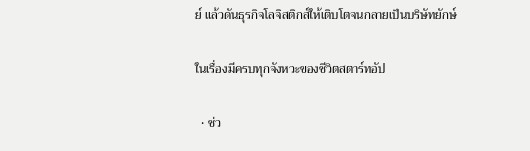ย์ แล้วดันธุรกิจโลจิสติกส์ให้เติบโตจนกลายเป็นบริษัทยักษ์

ในเรื่องมีครบทุกจังหวะของชีวิตสตาร์ทอัป

  • ช่ว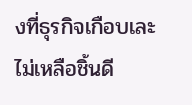งที่ธุรกิจเกือบเละไม่เหลือชิ้นดี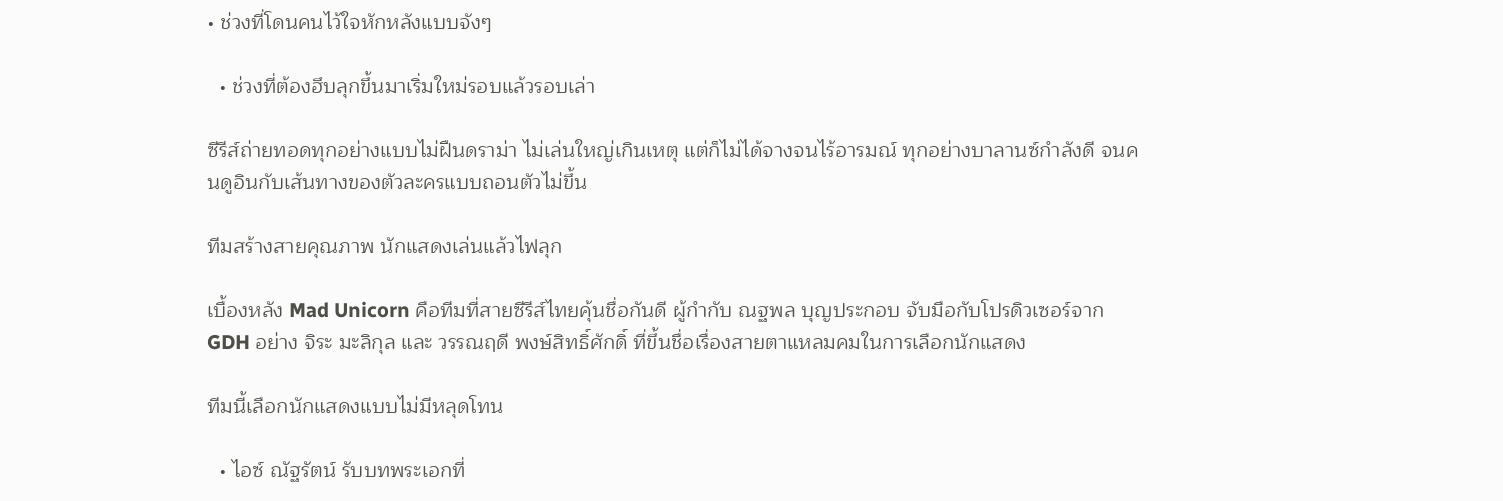• ช่วงที่โดนคนไว้ใจหักหลังแบบจังๆ

  • ช่วงที่ต้องฮึบลุกขึ้นมาเริ่มใหม่รอบแล้วรอบเล่า

ซีรีส์ถ่ายทอดทุกอย่างแบบไม่ฝืนดราม่า ไม่เล่นใหญ่เกินเหตุ แต่ก็ไม่ได้จางจนไร้อารมณ์ ทุกอย่างบาลานซ์กำลังดี จนคนดูอินกับเส้นทางของตัวละครแบบถอนตัวไม่ขึ้น

ทีมสร้างสายคุณภาพ นักแสดงเล่นแล้วไฟลุก

เบื้องหลัง Mad Unicorn คือทีมที่สายซีรีส์ไทยคุ้นชื่อกันดี ผู้กำกับ ณฐพล บุญประกอบ จับมือกับโปรดิวเซอร์จาก GDH อย่าง จิระ มะลิกุล และ วรรณฤดี พงษ์สิทธิ์ศักดิ์ ที่ขึ้นชื่อเรื่องสายตาแหลมคมในการเลือกนักแสดง

ทีมนี้เลือกนักแสดงแบบไม่มีหลุดโทน

  • ไอซ์ ณัฐรัตน์ รับบทพระเอกที่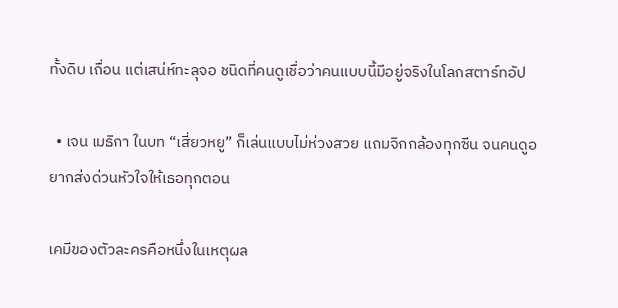ทั้งดิบ เถื่อน แต่เสน่ห์ทะลุจอ ชนิดที่คนดูเชื่อว่าคนแบบนี้มีอยู่จริงในโลกสตาร์ทอัป

  • เจน เมธิกา ในบท “เสี่ยวหยู” ก็เล่นแบบไม่ห่วงสวย แถมจิกกล้องทุกซีน จนคนดูอยากส่งด่วนหัวใจให้เธอทุกตอน

เคมีของตัวละครคือหนึ่งในเหตุผล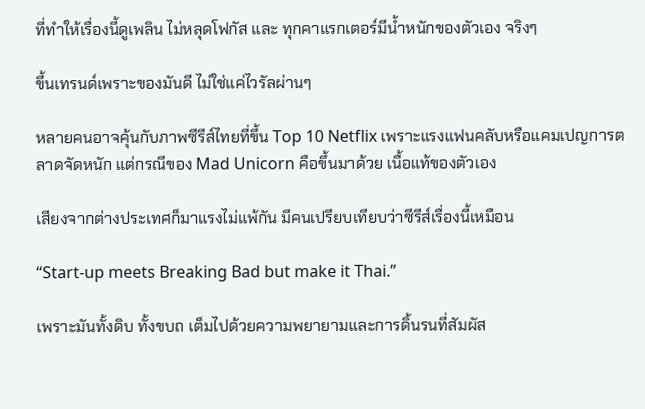ที่ทำให้เรื่องนี้ดูเพลิน ไม่หลุดโฟกัส และ ทุกคาแรกเตอร์มีน้ำหนักของตัวเอง จริงๆ

ขึ้นเทรนด์เพราะของมันดี ไม่ใช่แค่ไวรัลผ่านๆ

หลายคนอาจคุ้นกับภาพซีรีส์ไทยที่ขึ้น Top 10 Netflix เพราะแรงแฟนคลับหรือแคมเปญการตลาดจัดหนัก แต่กรณีของ Mad Unicorn คือขึ้นมาด้วย เนื้อแท้ของตัวเอง

เสียงจากต่างประเทศก็มาแรงไม่แพ้กัน มีคนเปรียบเทียบว่าซีรีส์เรื่องนี้เหมือน

“Start-up meets Breaking Bad but make it Thai.”

เพราะมันทั้งดิบ ทั้งขบถ เต็มไปด้วยความพยายามและการดิ้นรนที่สัมผัส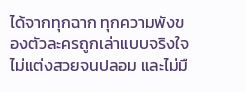ได้จากทุกฉาก ทุกความพังของตัวละครถูกเล่าแบบจริงใจ ไม่แต่งสวยจนปลอม และไม่มื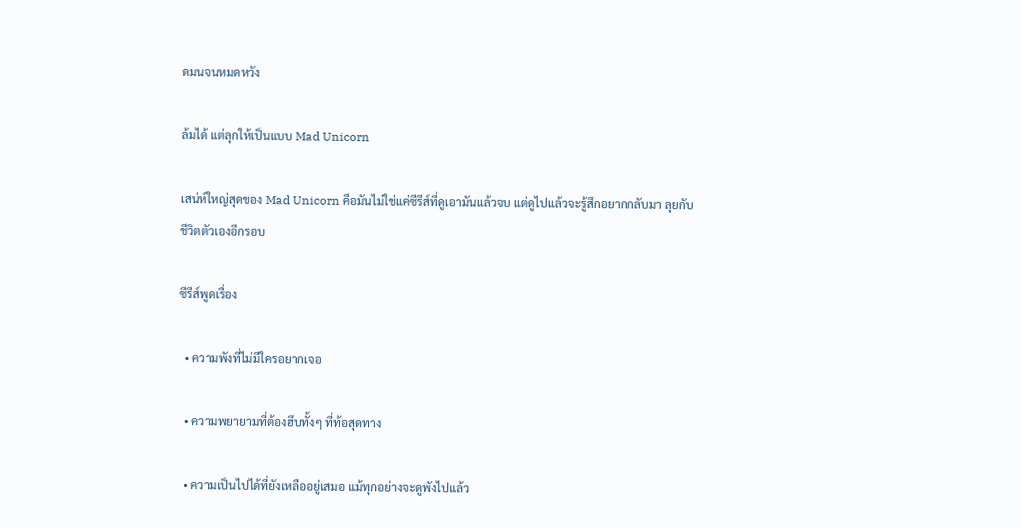ดมนจนหมดหวัง

ล้มได้ แต่ลุกให้เป็นแบบ Mad Unicorn

เสน่ห์ใหญ่สุดของ Mad Unicorn คือมันไม่ใช่แค่ซีรีส์ที่ดูเอามันแล้วจบ แต่ดูไปแล้วจะรู้สึกอยากกลับมา ลุยกับชีวิตตัวเองอีกรอบ

ซีรีส์พูดเรื่อง

  • ความพังที่ไม่มีใครอยากเจอ

  • ความพยายามที่ต้องฮึบทั้งๆ ที่ท้อสุดทาง

  • ความเป็นไปได้ที่ยังเหลืออยู่เสมอ แม้ทุกอย่างจะดูพังไปแล้ว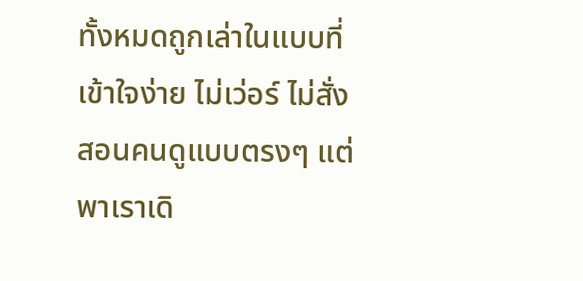ทั้งหมดถูกเล่าในแบบที่เข้าใจง่าย ไม่เว่อร์ ไม่สั่งสอนคนดูแบบตรงๆ แต่พาเราเดิ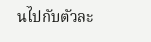นไปกับตัวละ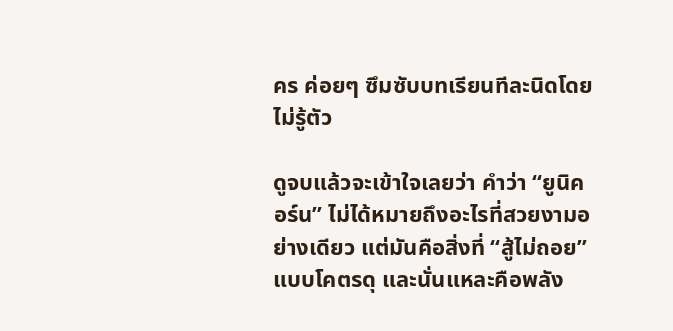คร ค่อยๆ ซึมซับบทเรียนทีละนิดโดยไม่รู้ตัว

ดูจบแล้วจะเข้าใจเลยว่า คำว่า “ยูนิคอร์น” ไม่ได้หมายถึงอะไรที่สวยงามอย่างเดียว แต่มันคือสิ่งที่ “สู้ไม่ถอย” แบบโคตรดุ และนั่นแหละคือพลัง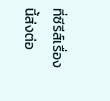ที่ซีรีส์เรื่องนี้ส่งต่อ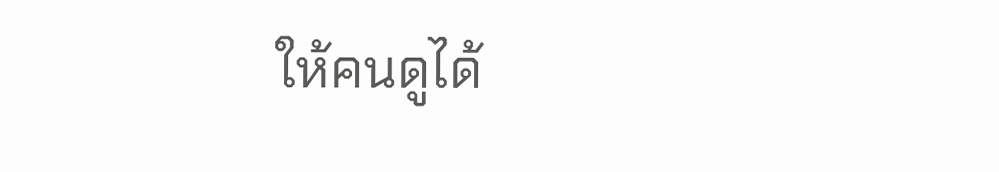ให้คนดูได้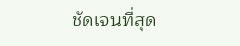ชัดเจนที่สุด